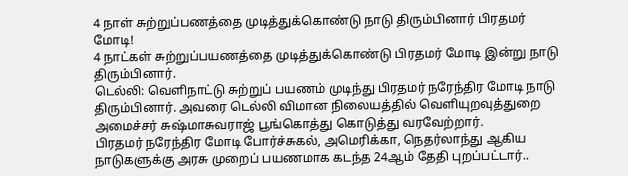4 நாள் சுற்றுப்பணத்தை முடித்துக்கொண்டு நாடு திரும்பினார் பிரதமர் மோடி!
4 நாட்கள் சுற்றுப்பயணத்தை முடித்துக்கொண்டு பிரதமர் மோடி இன்று நாடு திரும்பினார்.
டெல்லி: வெளிநாட்டு சுற்றுப் பயணம் முடிந்து பிரதமர் நரேந்திர மோடி நாடு திரும்பினார். அவரை டெல்லி விமான நிலையத்தில் வெளியுறவுத்துறை அமைச்சர் சுஷ்மாசுவராஜ் பூங்கொத்து கொடுத்து வரவேற்றார்.
பிரதமர் நரேந்திர மோடி போர்ச்சுகல், அமெரிக்கா, நெதர்லாந்து ஆகிய நாடுகளுக்கு அரசு முறைப் பயணமாக கடந்த 24ஆம் தேதி புறப்பட்டார்..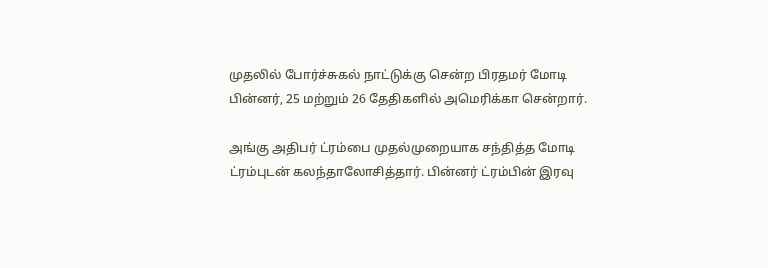முதலில் போர்ச்சுகல் நாட்டுக்கு சென்ற பிரதமர் மோடி பின்னர், 25 மற்றும் 26 தேதிகளில் அமெரிக்கா சென்றார்.

அங்கு அதிபர் ட்ரம்பை முதல்முறையாக சந்தித்த மோடி ட்ரம்புடன் கலந்தாலோசித்தார். பின்னர் ட்ரம்பின் இரவு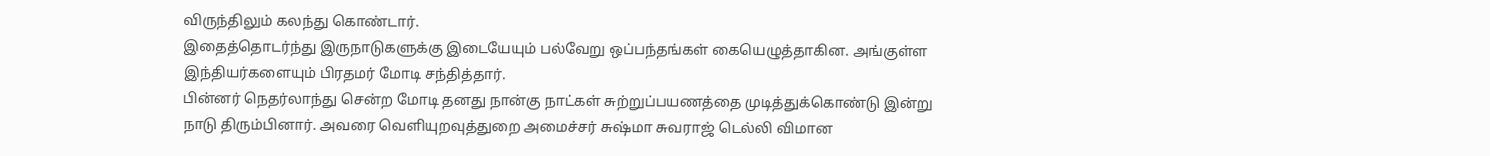விருந்திலும் கலந்து கொண்டார்.
இதைத்தொடர்ந்து இருநாடுகளுக்கு இடையேயும் பல்வேறு ஒப்பந்தங்கள் கையெழுத்தாகின. அங்குள்ள இந்தியர்களையும் பிரதமர் மோடி சந்தித்தார்.
பின்னர் நெதர்லாந்து சென்ற மோடி தனது நான்கு நாட்கள் சுற்றுப்பயணத்தை முடித்துக்கொண்டு இன்று நாடு திரும்பினார். அவரை வெளியுறவுத்துறை அமைச்சர் சுஷ்மா சுவராஜ் டெல்லி விமான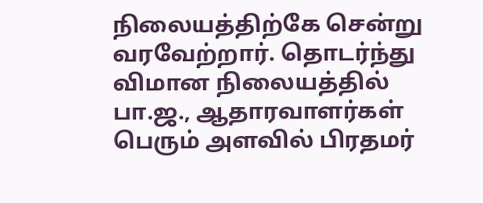நிலையத்திற்கே சென்று வரவேற்றார். தொடர்ந்து விமான நிலையத்தில் பா.ஜ., ஆதாரவாளர்கள் பெரும் அளவில் பிரதமர்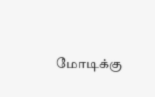மோடிக்கு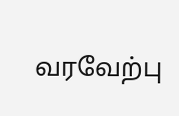வரவேற்பு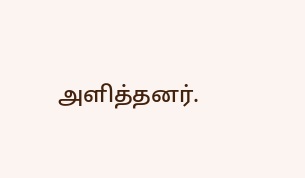அளித்தனர்.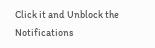Click it and Unblock the Notifications